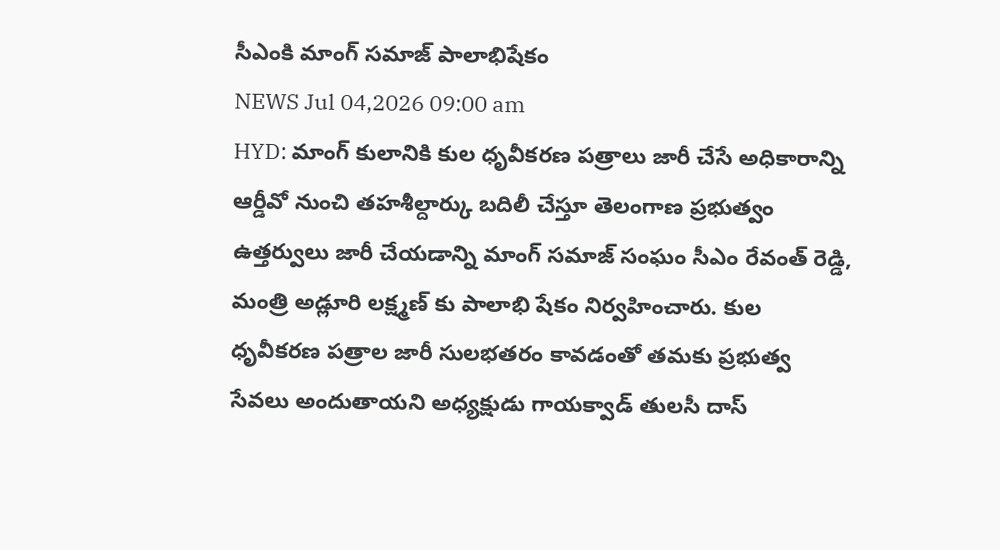సీఎంకి మాంగ్ సమాజ్ పాలాభిషేకం
NEWS Jul 04,2026 09:00 am
HYD: మాంగ్ కులానికి కుల ధృవీకరణ పత్రాలు జారీ చేసే అధికారాన్ని ఆర్డీవో నుంచి తహశీల్దార్కు బదిలీ చేస్తూ తెలంగాణ ప్రభుత్వం ఉత్తర్వులు జారీ చేయడాన్ని మాంగ్ సమాజ్ సంఘం సీఎం రేవంత్ రెడ్డి, మంత్రి అడ్లూరి లక్ష్మణ్ కు పాలాభి షేకం నిర్వహించారు. కుల ధృవీకరణ పత్రాల జారీ సులభతరం కావడంతో తమకు ప్రభుత్వ సేవలు అందుతాయని అధ్యక్షుడు గాయక్వాడ్ తులసీ దాస్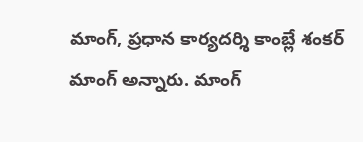మాంగ్, ప్రధాన కార్యదర్శి కాంబ్లే శంకర్ మాంగ్ అన్నారు. మాంగ్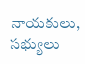నాయకులు, సభ్యులు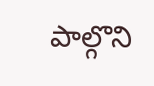పాల్గొని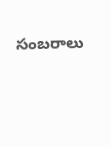సంబరాలు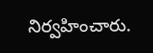నిర్వహించారు.